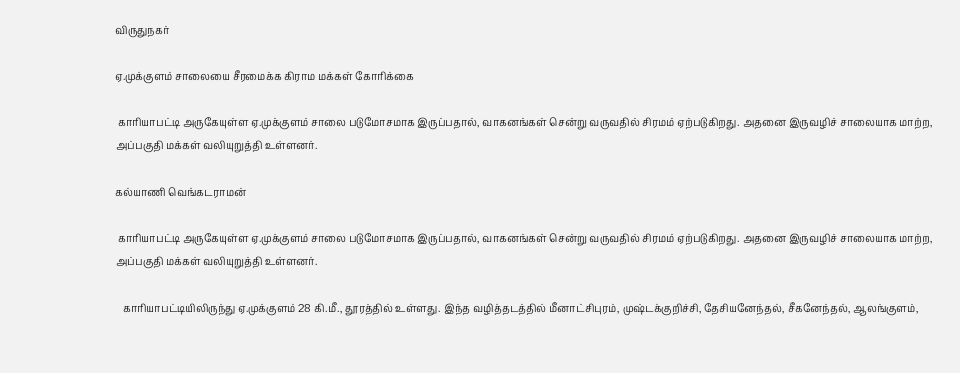விருதுநகர்

ஏ.முக்குளம் சாலையை சீரமைக்க கிராம மக்கள் கோரிக்கை

 காரியாபட்டி அருகேயுள்ள ஏ.முக்குளம் சாலை படுமோசமாக இருப்பதால், வாகனங்கள் சென்று வருவதில் சிரமம் ஏற்படுகிறது. அதனை இருவழிச் சாலையாக மாற்ற, அப்பகுதி மக்கள் வலியுறுத்தி உள்ளனர்.

கல்யாணி வெங்கடராமன்

 காரியாபட்டி அருகேயுள்ள ஏ.முக்குளம் சாலை படுமோசமாக இருப்பதால், வாகனங்கள் சென்று வருவதில் சிரமம் ஏற்படுகிறது. அதனை இருவழிச் சாலையாக மாற்ற, அப்பகுதி மக்கள் வலியுறுத்தி உள்ளனர்.

   காரியாபட்டியிலிருந்து ஏ.முக்குளம் 28 கி.மீ., தூரத்தில் உள்ளது. இந்த வழித்தடத்தில் மீனாட்சிபுரம், முஷ்டக்குறிச்சி, தேசியனேந்தல், சீகனேந்தல், ஆலங்குளம்,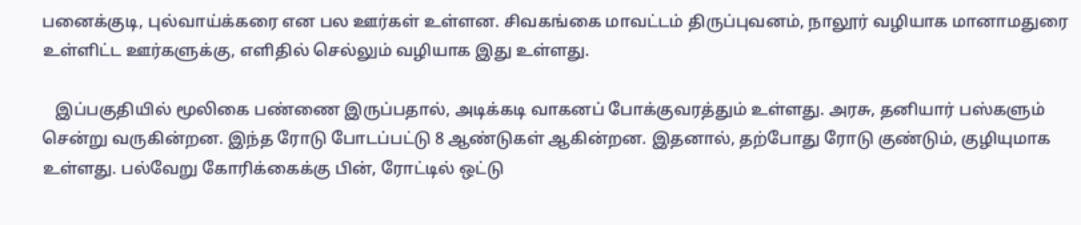பனைக்குடி, புல்வாய்க்கரை என பல ஊர்கள் உள்ளன. சிவகங்கை மாவட்டம் திருப்புவனம், நாலூர் வழியாக மானாமதுரை உள்ளிட்ட ஊர்களுக்கு, எளிதில் செல்லும் வழியாக இது உள்ளது.

   இப்பகுதியில் மூலிகை பண்ணை இருப்பதால், அடிக்கடி வாகனப் போக்குவரத்தும் உள்ளது. அரசு, தனியார் பஸ்களும் சென்று வருகின்றன. இந்த ரோடு போடப்பட்டு 8 ஆண்டுகள் ஆகின்றன. இதனால், தற்போது ரோடு குண்டும், குழியுமாக உள்ளது. பல்வேறு கோரிக்கைக்கு பின், ரோட்டில் ஒட்டு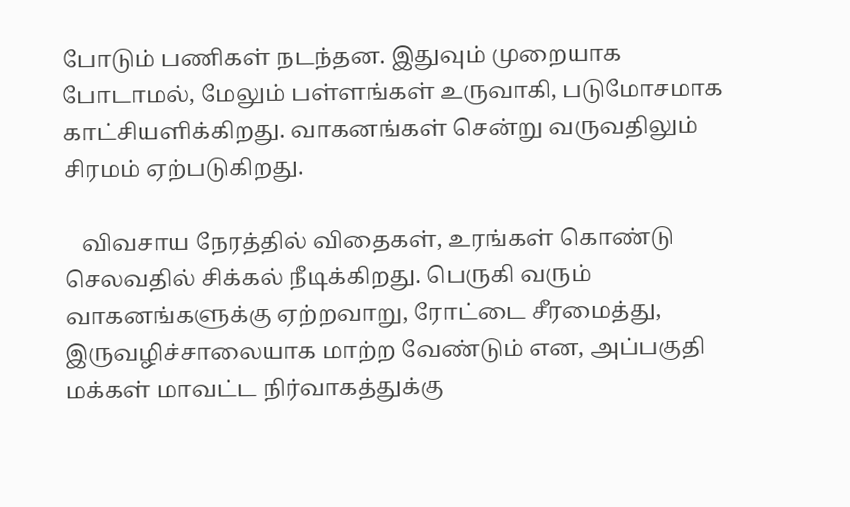போடும் பணிகள் நடந்தன. இதுவும் முறையாக போடாமல், மேலும் பள்ளங்கள் உருவாகி, படுமோசமாக காட்சியளிக்கிறது. வாகனங்கள் சென்று வருவதிலும் சிரமம் ஏற்படுகிறது.

   விவசாய நேரத்தில் விதைகள், உரங்கள் கொண்டு செலவதில் சிக்கல் நீடிக்கிறது. பெருகி வரும் வாகனங்களுக்கு ஏற்றவாறு, ரோட்டை சீரமைத்து, இருவழிச்சாலையாக மாற்ற வேண்டும் என, அப்பகுதி மக்கள் மாவட்ட நிர்வாகத்துக்கு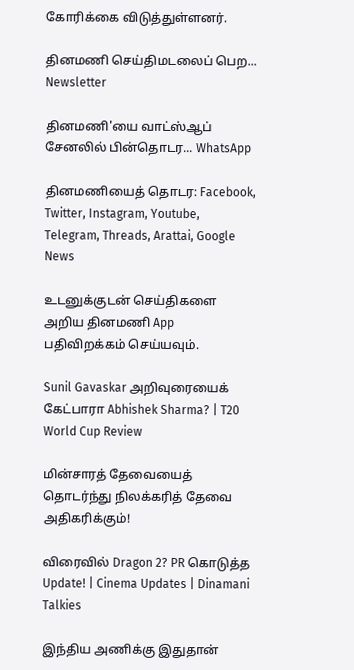கோரிக்கை விடுத்துள்ளனர்.

தினமணி செய்திமடலைப் பெற... Newsletter

தினமணி'யை வாட்ஸ்ஆப் சேனலில் பின்தொடர... WhatsApp

தினமணியைத் தொடர: Facebook, Twitter, Instagram, Youtube, Telegram, Threads, Arattai, Google News

உடனுக்குடன் செய்திகளை அறிய தினமணி App பதிவிறக்கம் செய்யவும்.

Sunil Gavaskar அறிவுரையைக் கேட்பாரா Abhishek Sharma? | T20 World Cup Review

மின்சாரத் தேவையைத் தொடர்ந்து நிலக்கரித் தேவை அதிகரிக்கும்!

விரைவில் Dragon 2? PR கொடுத்த Update! | Cinema Updates | Dinamani Talkies

இந்திய அணிக்கு இதுதான்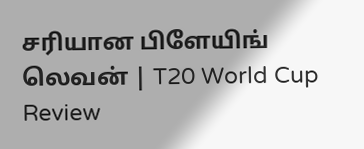சரியான பிளேயிங் லெவன் | T20 World Cup Review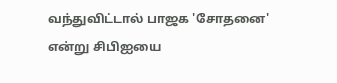வந்துவிட்டால் பாஜக 'சோதனை' என்று சிபிஐயை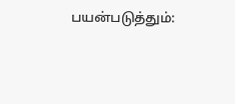பயன்படுத்தும்: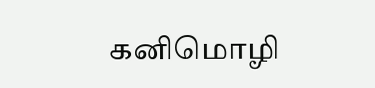கனிமொழி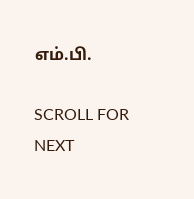எம்.பி.

SCROLL FOR NEXT